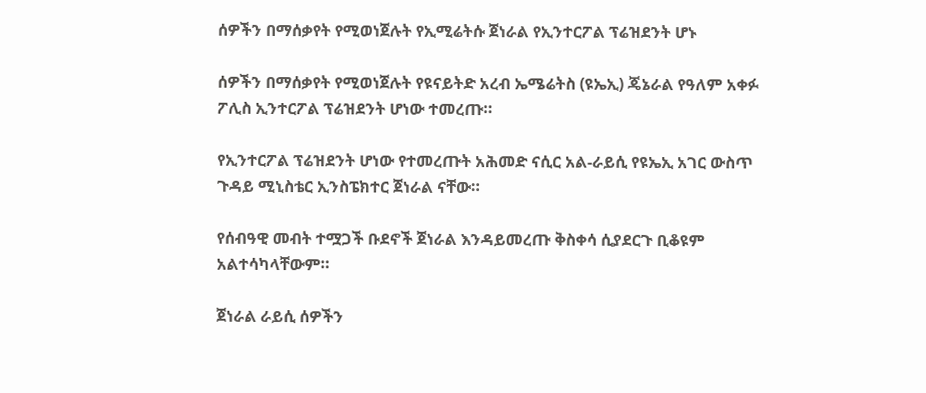ሰዎችን በማሰቃየት የሚወነጀሉት የኢሚሬትሱ ጀነራል የኢንተርፖል ፕሬዝደንት ሆኑ

ሰዎችን በማሰቃየት የሚወነጀሉት የዩናይትድ አረብ ኤሜሬትስ (ዩኤኢ) ጄኔራል የዓለም አቀፉ ፖሊስ ኢንተርፖል ፕሬዝደንት ሆነው ተመረጡ።

የኢንተርፖል ፕሬዝደንት ሆነው የተመረጡት አሕመድ ናሲር አል-ራይሲ የዩኤኢ አገር ውስጥ ጉዳይ ሚኒስቴር ኢንስፔክተር ጀነራል ናቸው።

የሰብዓዊ መብት ተሟጋች ቡደኖች ጀነራል እንዳይመረጡ ቅስቀሳ ሲያደርጉ ቢቆዩም አልተሳካላቸውም።

ጀነራል ራይሲ ሰዎችን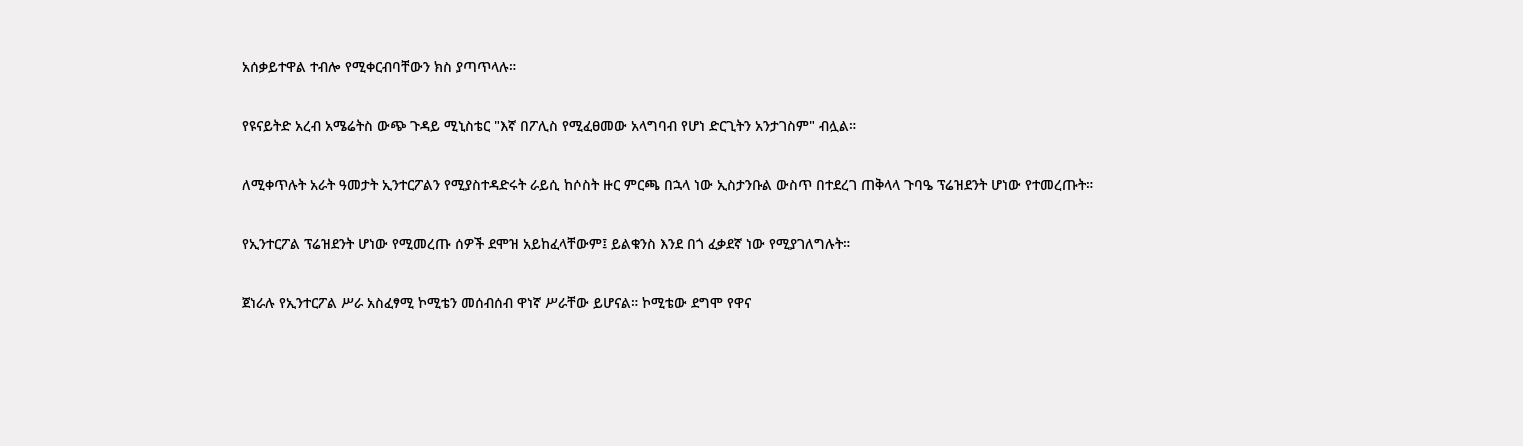አሰቃይተዋል ተብሎ የሚቀርብባቸውን ክስ ያጣጥላሉ።

የዩናይትድ አረብ አሜሬትስ ውጭ ጉዳይ ሚኒስቴር "እኛ በፖሊስ የሚፈፀመው አላግባብ የሆነ ድርጊትን አንታገስም" ብሏል።

ለሚቀጥሉት አራት ዓመታት ኢንተርፖልን የሚያስተዳድሩት ራይሲ ከሶስት ዙር ምርጫ በኋላ ነው ኢስታንቡል ውስጥ በተደረገ ጠቅላላ ጉባዔ ፕሬዝደንት ሆነው የተመረጡት።

የኢንተርፖል ፕሬዝደንት ሆነው የሚመረጡ ሰዎች ደሞዝ አይከፈላቸውም፤ ይልቁንስ እንደ በጎ ፈቃደኛ ነው የሚያገለግሉት።

ጀነራሉ የኢንተርፖል ሥራ አስፈፃሚ ኮሚቴን መሰብሰብ ዋነኛ ሥራቸው ይሆናል። ኮሚቴው ደግሞ የዋና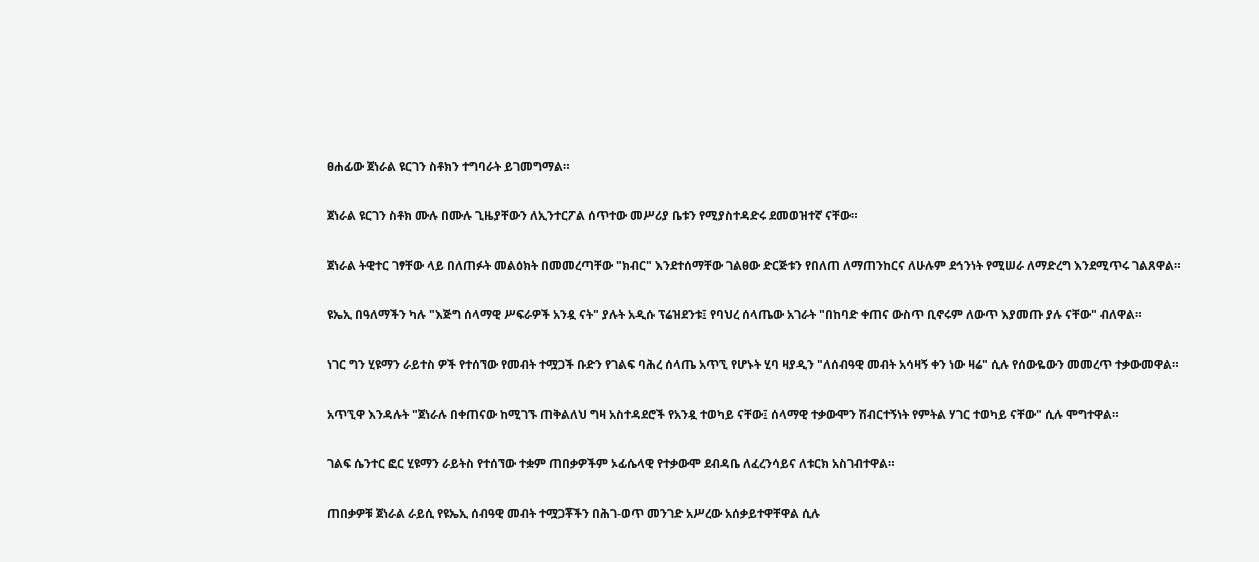ፀሐፊው ጀነራል ዩርገን ስቶክን ተግባራት ይገመግማል።

ጀነራል ዩርገን ስቶክ ሙሉ በሙሉ ጊዜያቸውን ለኢንተርፖል ሰጥተው መሥሪያ ቤቱን የሚያስተዳድሩ ደመወዝተኛ ናቸው።

ጀነራል ትዊተር ገፃቸው ላይ በለጠፉት መልዕክት በመመረጣቸው "ክብር" እንደተሰማቸው ገልፀው ድርጅቱን የበለጠ ለማጠንከርና ለሁሉም ደኅንነት የሚሠራ ለማድረግ እንደሚጥሩ ገልጸዋል።

ዩኤኢ በዓለማችን ካሉ "እጅግ ሰላማዊ ሥፍራዎች አንዷ ናት" ያሉት አዲሱ ፕሬዝደንቱ፤ የባህረ ሰላጤው አገራት "በከባድ ቀጠና ውስጥ ቢኖሩም ለውጥ እያመጡ ያሉ ናቸው" ብለዋል።

ነገር ግን ሂዩማን ራይተስ ዎች የተሰኘው የመብት ተሟጋች ቡድን የገልፍ ባሕረ ሰላጤ አጥኚ የሆኑት ሂባ ዛያዲን "ለሰብዓዊ መብት አሳዛኝ ቀን ነው ዛሬ" ሲሉ የሰውዬውን መመረጥ ተቃውመዋል።

አጥኚዋ እንዳሉት "ጀነራሉ በቀጠናው ከሚገኙ ጠቅልለህ ግዛ አስተዳደሮች የአንዷ ተወካይ ናቸው፤ ሰላማዊ ተቃውሞን ሽብርተኝነት የምትል ሃገር ተወካይ ናቸው" ሲሉ ሞግተዋል።

ገልፍ ሴንተር ፎር ሂዩማን ራይትስ የተሰኘው ተቋም ጠበቃዎችም ኦፊሴላዊ የተቃውሞ ደብዳቤ ለፈረንሳይና ለቱርክ አስገብተዋል።

ጠበቃዎቹ ጀነራል ራይሲ የዩኤኢ ሰብዓዊ መብት ተሟጋቾችን በሕገ-ወጥ መንገድ አሥረው አሰቃይተዋቸዋል ሲሉ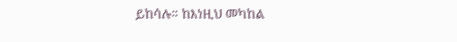ይከሳሉ። ከእነዚህ መካከል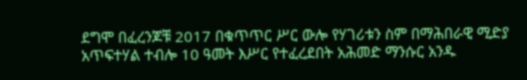ደግሞ በፈረንጆቹ 2017 በቁጥጥር ሥር ውሎ የሃገሪቱን ስም በማሕበራዊ ሚድያ አጥፍተሃል ተብሎ 10 ዓመት እሥር የተፈረደበት አሕመድ ማንሱር አንዱ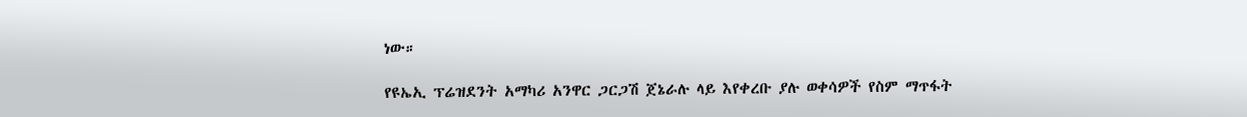ነው።

የዩኤኢ ፕሬዝደንት አማካሪ አንዋር ጋርጋሽ ጀኔራሉ ላይ እየቀረቡ ያሉ ወቀሳዎች የስም ማጥፋት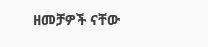ዘመቻዎች ናቸው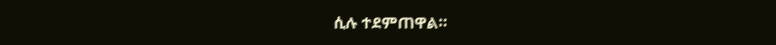ሲሉ ተደምጠዋል።